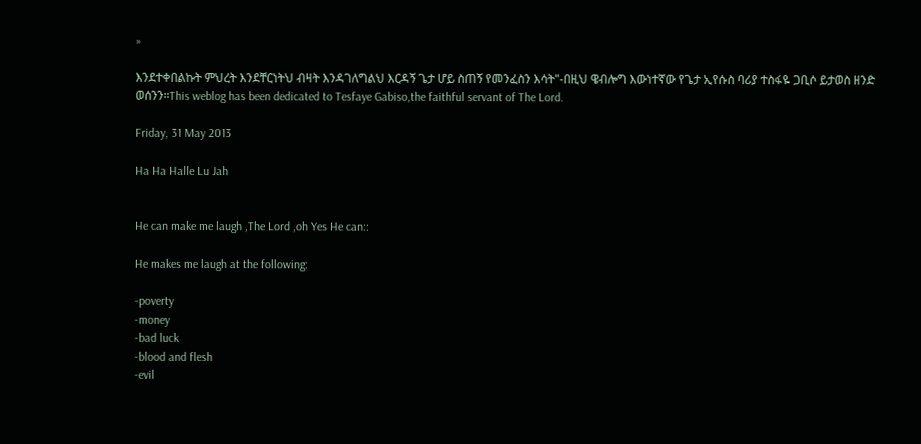»

እንደተቀበልኩት ምህረት እንደቸርነትህ ብዛት እንዳገለግልህ እርዳኝ ጌታ ሆይ ስጠኝ የመንፈስን እሳት"-በዚህ ዌብሎግ እውነተኛው የጌታ ኢየሱስ ባሪያ ተስፋዬ ጋቢሶ ይታወስ ዘንድ ወሰንን።This weblog has been dedicated to Tesfaye Gabiso,the faithful servant of The Lord.

Friday, 31 May 2013

Ha Ha Halle Lu Jah


He can make me laugh ,The Lord ,oh Yes He can::

He makes me laugh at the following:

-poverty
-money
-bad luck
-blood and flesh
-evil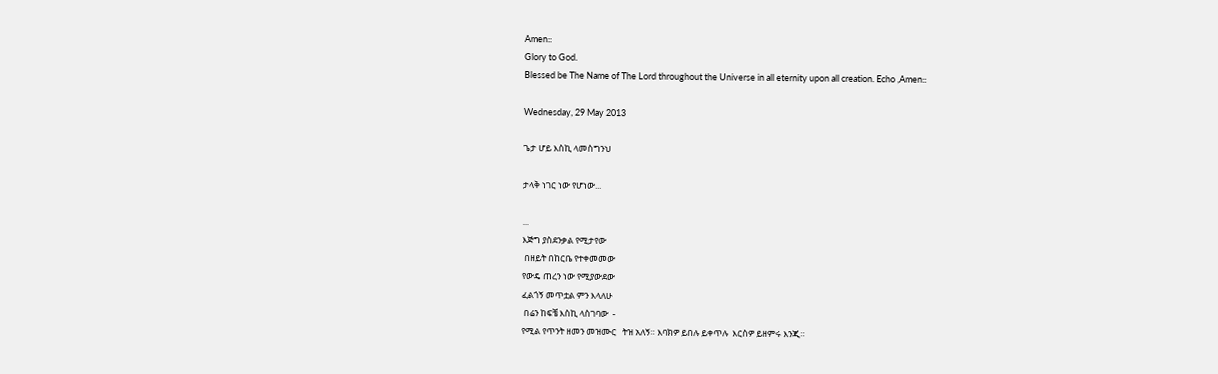Amen::
Glory to God.
Blessed be The Name of The Lord throughout the Universe in all eternity upon all creation. Echo ,Amen::

Wednesday, 29 May 2013

ጌታ ሆይ እስኪ ላመስግንህ

ታላቅ ነገር ነው የሆነው...

...
እጅግ ያስደንቃል የሚታየው
 በዘይት በከርቤ የተቀመመው
የውዴ ጠረን ነው የሚያውደው
ፈልጎኝ መጥቷል ምን እላለሁ
 በሬን ከፍቼ እስኪ ላስገባው  -
የሚል የጥንት ዘመን መዝሙር   ትዝ አለኝ። እባክዎ ይበሉ ይቀጥሉ  እርስዎ ይዘምሩ እንጂ።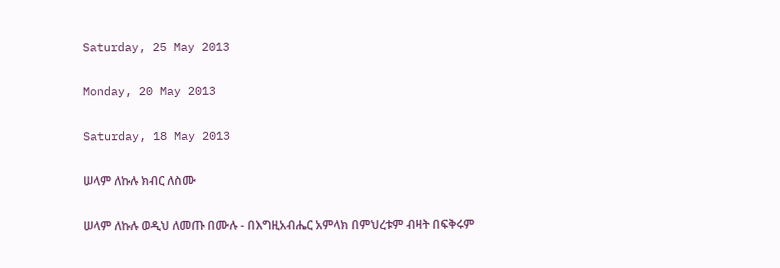Saturday, 25 May 2013

Monday, 20 May 2013

Saturday, 18 May 2013

ሠላም ለኩሉ ክብር ለስሙ

ሠላም ለኩሉ ወዲህ ለመጡ በሙሉ - በእግዚአብሔር አምላክ በምህረቱም ብዛት በፍቅሩም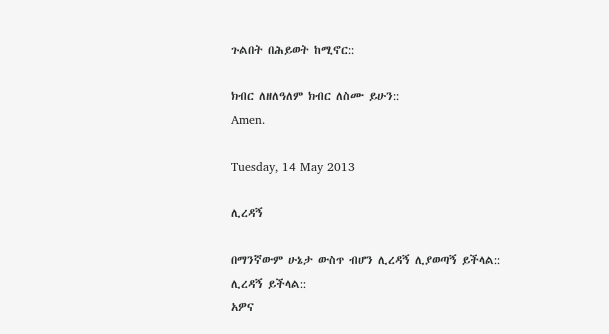ጉልበት በሕይወት ከሚኖር::

ክብር ለዘለዓለም ክብር ለስሙ ይሁን::
Amen.

Tuesday, 14 May 2013

ሊረዳኝ

በማንኛውም ሁኔታ ውስጥ ብሆን ሊረዳኝ ሊያወጣኝ ይችላል:: ሊረዳኝ ይችላል::
አዎና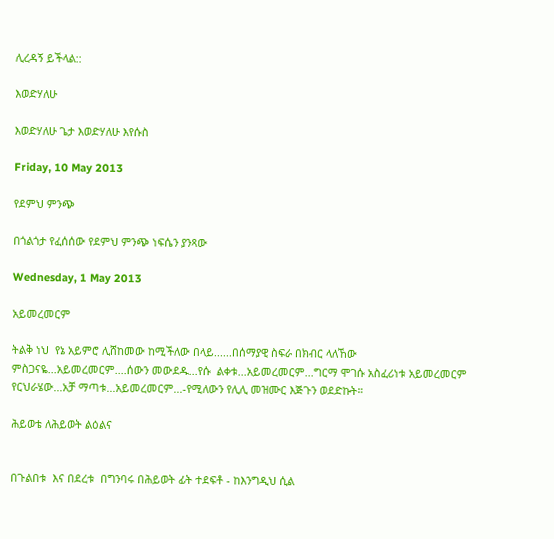ሊረዳኝ ይችላል::

እወድሃለሁ

እወድሃለሁ ጌታ እወድሃለሁ እየሱስ

Friday, 10 May 2013

የደምህ ምንጭ

በጎልጎታ የፈሰሰው የደምህ ምንጭ ነፍሴን ያንጻው

Wednesday, 1 May 2013

አይመረመርም

ትልቅ ነህ  የኔ አይምሮ ሊሸከመው ከሚችለው በላይ......በሰማያዊ ስፍራ በክብር ላለኸው ምስጋናዬ...አይመረመርም....ሰውን መውደዱ...የሱ  ልቀቱ...አይመረመርም...ግርማ ሞገሱ አስፈሪነቱ አይመረመርም የርህራሄው...አቻ ማጣቱ...አይመረመርም...-የሚለውን የሊሊ መዝሙር እጅጉን ወደድኩት።

ሕይወቴ ለሕይወት ልዕልና


በጉልበቱ  እና በደረቱ  በግንባሩ በሕይወት ፊት ተደፍቶ - ከእንግዲህ ሲል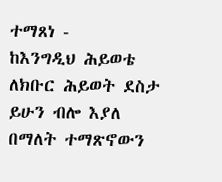ተማጸነ -
ከእንግዲህ ሕይወቴ ለክቡር ሕይወት ደስታ ይሁን ብሎ እያለ በማለት ተማጽኖውን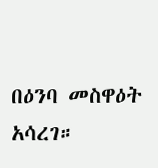በዕንባ መስዋዕት አሳረገ።